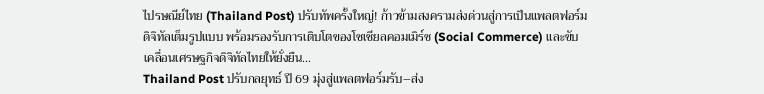ไปรษณีย์ไทย (Thailand Post) ปรับทัพครั้งใหญ่! ก้าวข้ามสงครามส่งด่วนสู่การเป็นแพลตฟอร์มดิจิทัลเต็มรูปแบบ พร้อมรองรับการเติบโตของโซเชียลคอมเมิร์ซ (Social Commerce) และขับเคลื่อนเศรษฐกิจดิจิทัลไทยให้ยั่งยืน…
Thailand Post ปรับกลยุทธ์ ปี 69 มุ่งสู่แพลตฟอร์มรับ–ส่ง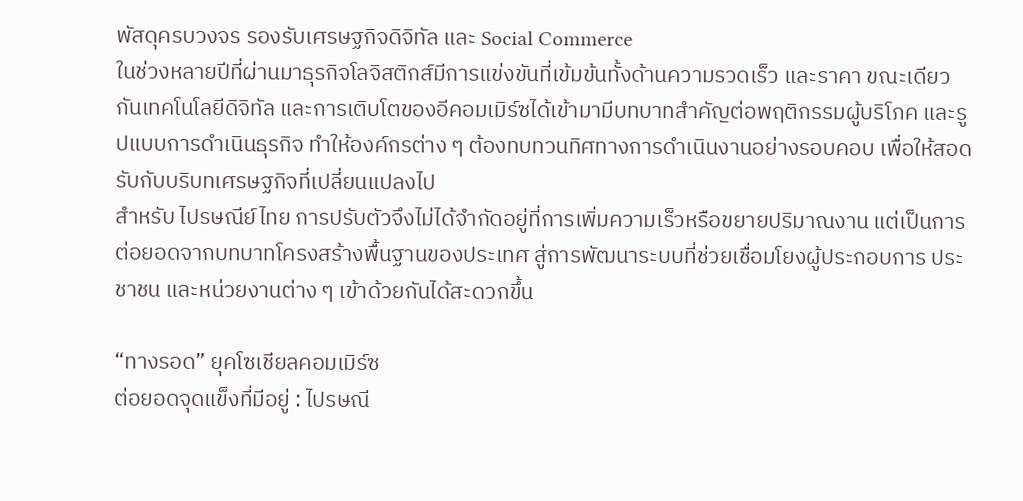พัสดุครบวงจร รองรับเศรษฐกิจดิจิทัล และ Social Commerce
ในช่วงหลายปีที่ผ่านมาธุรกิจโลจิสติกส์มีการแข่งขันที่เข้มข้นทั้งด้านความรวดเร็ว และราคา ขณะเดียวกันเทคโนโลยีดิจิทัล และการเติบโตของอีคอมเมิร์ซได้เข้ามามีบทบาทสำคัญต่อพฤติกรรมผู้บริโภค และรูปแบบการดำเนินธุรกิจ ทำให้องค์กรต่าง ๆ ต้องทบทวนทิศทางการดำเนินงานอย่างรอบคอบ เพื่อให้สอดรับกับบริบทเศรษฐกิจที่เปลี่ยนแปลงไป
สำหรับ ไปรษณีย์ไทย การปรับตัวจึงไม่ได้จำกัดอยู่ที่การเพิ่มความเร็วหรือขยายปริมาณงาน แต่เป็นการต่อยอดจากบทบาทโครงสร้างพื้นฐานของประเทศ สู่การพัฒนาระบบที่ช่วยเชื่อมโยงผู้ประกอบการ ประชาชน และหน่วยงานต่าง ๆ เข้าด้วยกันได้สะดวกขึ้น

“ทางรอด” ยุคโซเชียลคอมเมิร์ซ
ต่อยอดจุดแข็งที่มีอยู่ : ไปรษณี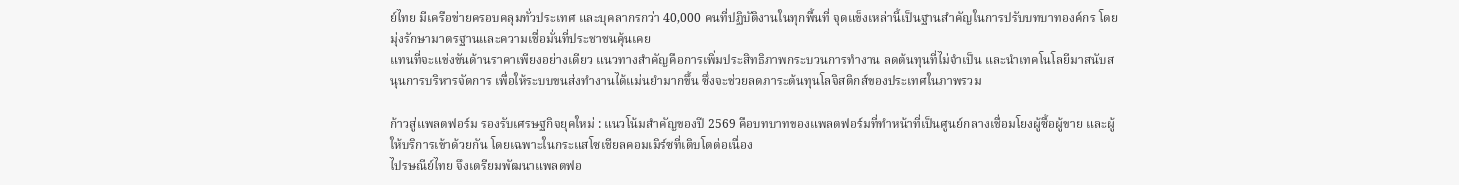ย์ไทย มีเครือข่ายครอบคลุมทั่วประเทศ และบุคลากรกว่า 40,000 คนที่ปฏิบัติงานในทุกพื้นที่ จุดแข็งเหล่านี้เป็นฐานสำคัญในการปรับบทบาทองค์กร โดยมุ่งรักษามาตรฐานและความเชื่อมั่นที่ประชาชนคุ้นเคย
แทนที่จะแข่งขันด้านราคาเพียงอย่างเดียว แนวทางสำคัญคือการเพิ่มประสิทธิภาพกระบวนการทำงาน ลดต้นทุนที่ไม่จำเป็น และนำเทคโนโลยีมาสนับสนุนการบริหารจัดการ เพื่อให้ระบบขนส่งทำงานได้แม่นยำมากขึ้น ซึ่งจะช่วยลดภาระต้นทุนโลจิสติกส์ของประเทศในภาพรวม

ก้าวสู่แพลตฟอร์ม รองรับเศรษฐกิจยุคใหม่ : แนวโน้มสำคัญของปี 2569 คือบทบาทของแพลตฟอร์มที่ทำหน้าที่เป็นศูนย์กลางเชื่อมโยงผู้ซื้อผู้ขาย และผู้ให้บริการเข้าด้วยกัน โดยเฉพาะในกระแสโซเชียลคอมเมิร์ซที่เติบโตต่อเนื่อง
ไปรษณีย์ไทย จึงเตรียมพัฒนาแพลตฟอ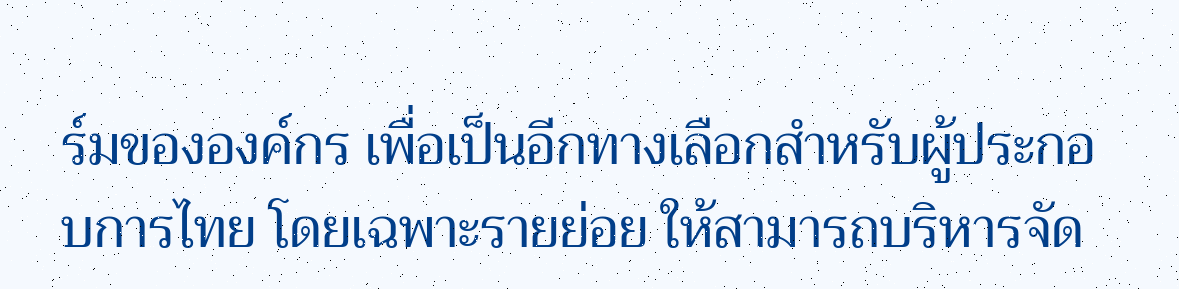ร์มขององค์กร เพื่อเป็นอีกทางเลือกสำหรับผู้ประกอบการไทย โดยเฉพาะรายย่อย ให้สามารถบริหารจัด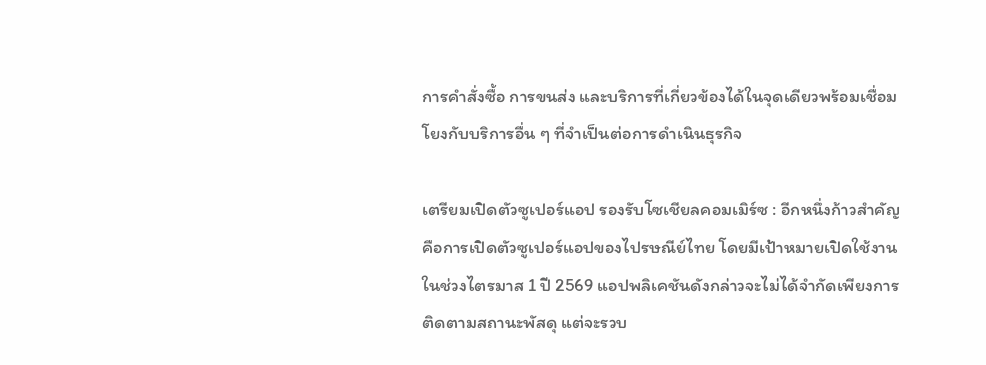การคำสั่งซื้อ การขนส่ง และบริการที่เกี่ยวข้องได้ในจุดเดียวพร้อมเชื่อมโยงกับบริการอื่น ๆ ที่จำเป็นต่อการดำเนินธุรกิจ

เตรียมเปิดตัวซูเปอร์แอป รองรับโซเชียลคอมเมิร์ซ : อีกหนึ่งก้าวสำคัญคือการเปิดตัวซูเปอร์แอปของไปรษณีย์ไทย โดยมีเป้าหมายเปิดใช้งานในช่วงไตรมาส 1 ปี 2569 แอปพลิเคชันดังกล่าวจะไม่ได้จำกัดเพียงการติดตามสถานะพัสดุ แต่จะรวบ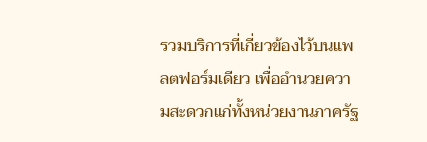รวมบริการที่เกี่ยวข้องไว้บนแพลตฟอร์มเดียว เพื่ออำนวยความสะดวกแก่ทั้งหน่วยงานภาครัฐ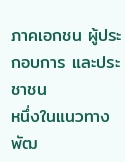ภาคเอกชน ผู้ประกอบการ และประชาชน
หนึ่งในแนวทางพัฒ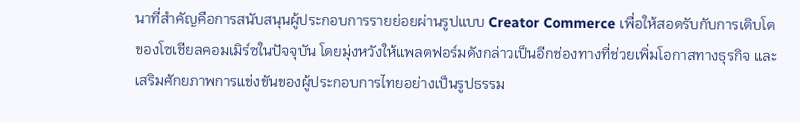นาที่สำคัญคือการสนับสนุนผู้ประกอบการรายย่อยผ่านรูปแบบ Creator Commerce เพื่อให้สอดรับกับการเติบโตของโซเชียลคอมเมิร์ซในปัจจุบัน โดยมุ่งหวังให้แพลตฟอร์มดังกล่าวเป็นอีกช่องทางที่ช่วยเพิ่มโอกาสทางธุรกิจ และเสริมศักยภาพการแข่งขันของผู้ประกอบการไทยอย่างเป็นรูปธรรม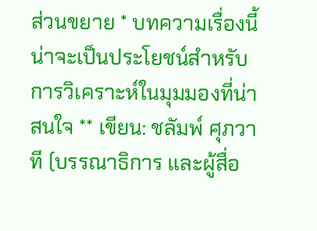ส่วนขยาย * บทความเรื่องนี้น่าจะเป็นประโยชน์สำหรับการวิเคราะห์ในมุมมองที่น่าสนใจ ** เขียน: ชลัมพ์ ศุภวาที (บรรณาธิการ และผู้สื่อ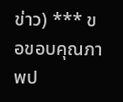ข่าว) *** ขอขอบคุณภาพป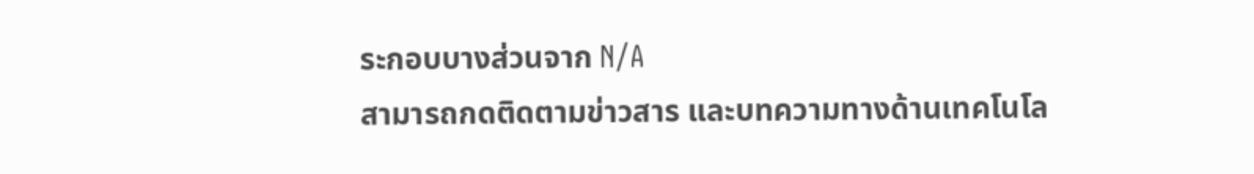ระกอบบางส่วนจาก N/A
สามารถกดติดตามข่าวสาร และบทความทางด้านเทคโนโล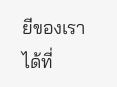ยีของเราได้ที่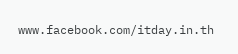www.facebook.com/itday.in.th